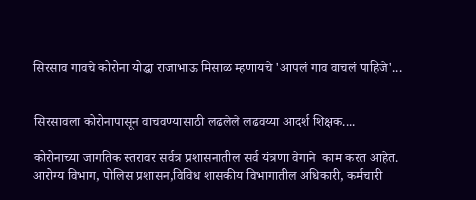सिरसाव गावचे कोरोना योद्धा राजाभाऊ मिसाळ म्हणायचे 'आपलं गाव वाचलं पाहिजे'...


सिरसावला कोरोनापासून वाचवण्यासाठी लढलेले लढवय्या आदर्श शिक्षक....

कोरोनाच्या जागतिक स्तरावर सर्वत्र प्रशासनातील सर्व यंत्रणा वेगाने  काम करत आहेत. आरोग्य विभाग, पोलिस प्रशासन,विविध शासकीय विभागातील अधिकारी, कर्मचारी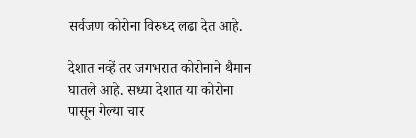सर्वजण कोरोना विरुध्द लढा देत आहे.

देशात नव्हें तर जगभरात कोरोनाने थैमान घातले आहे. सध्या देशात या कोरोना पासून गेल्या चार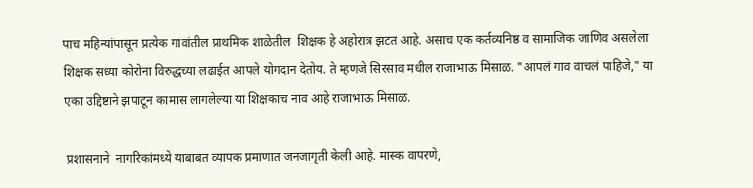पाच महिन्यांपासून प्रत्येक गावांतील प्राथमिक शाळेतील  शिक्षक हे अहोरात्र झटत आहे. असाच एक कर्तव्यनिष्ठ व सामाजिक जाणिव असलेला शिक्षक सध्या कोरोना विरुद्धच्या लढाईत आपले योगदान देतोय. ते म्हणजे सिरसाव मधील राजाभाऊ मिसाळ. "आपलं गाव वाचलं पाहिजे," या एका उद्दिष्टाने झपाटून कामास लागलेल्या या शिक्षकाच नाव आहे राजाभाऊ मिसाळ.

 प्रशासनाने  नागरिकांमध्ये याबाबत व्यापक प्रमाणात जनजागृती केली आहे. मास्क वापरणे,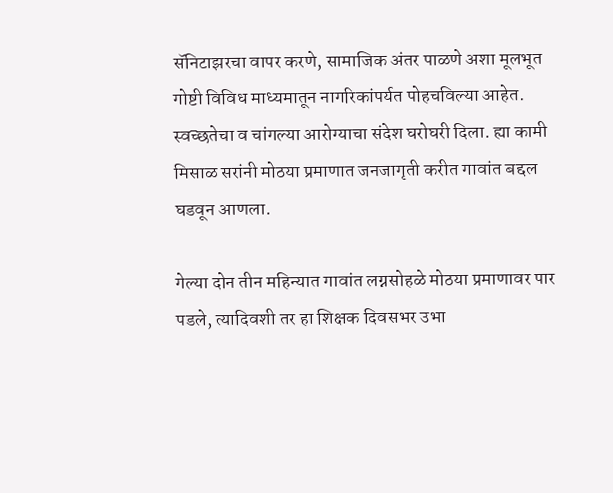सॅनिटाझरचा वापर करणे, सामाजिक अंतर पाळणे अशा मूलभूत गोष्टी विविध माध्यमातून नागरिकांपर्यत पोहचविल्या आहेत. स्वच्छतेचा व चांगल्या आरोग्याचा संदेश घरोघरी दिला. ह्या कामी मिसाळ सरांनी मोठया प्रमाणात जनजागृती करीत गावांत बद्दल घडवून आणला.

गेल्या दोन तीन महिन्यात गावांत लग्नसोहळे मोठया प्रमाणावर पार पडले, त्यादिवशी तर हा शिक्षक दिवसभर उभा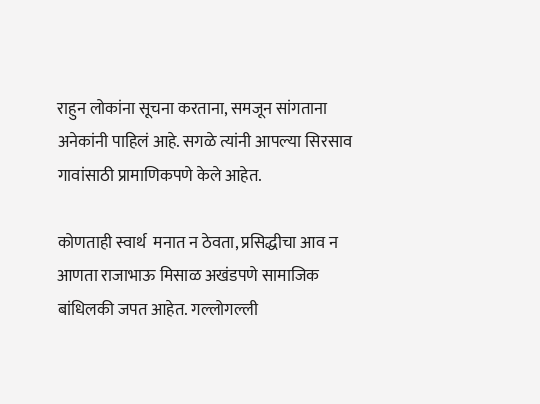राहुन लोकांना सूचना करताना, समजून सांगताना अनेकांनी पाहिलं आहे. सगळे त्यांनी आपल्या सिरसाव गावांसाठी प्रामाणिकपणे केले आहेत.

कोणताही स्वार्थ  मनात न ठेवता, प्रसिद्धीचा आव न आणता राजाभाऊ मिसाळ अखंडपणे सामाजिक बांधिलकी जपत आहेत. गल्लोगल्ली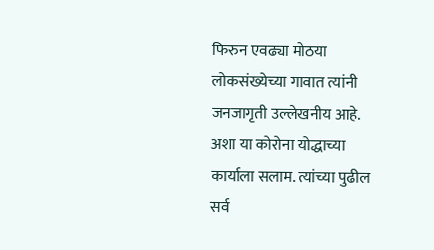फिरुन एवढ्या मोठया लोकसंख्येच्या गावात त्यांनी जनजागृती उल्लेखनीय आहे. अशा या कोरोना योद्धाच्या कार्याला सलाम. त्यांच्या पुढील सर्व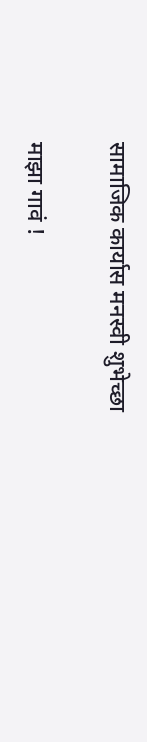सामाजिक कार्यास मनस्वी शुभेच्छा

माझा गावं !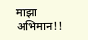माझा अभिमान!!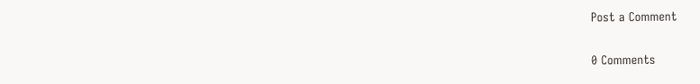Post a Comment

0 Comments